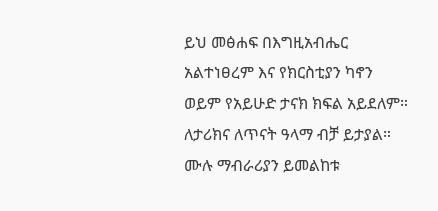ይህ መፅሐፍ በእግዚአብሔር አልተነፀረም እና የክርስቲያን ካኖን ወይም የአይሁድ ታናክ ክፍል አይደለም። ለታሪክና ለጥናት ዓላማ ብቻ ይታያል። ሙሉ ማብራሪያን ይመልከቱ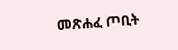መጽሐፈ ጦቢት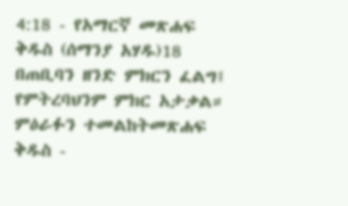4:18 - የአማርኛ መጽሐፍ ቅዱስ (ሰማንያ አሃዱ)18 በጠቢባን ዘንድ ምክርን ፈልግ፤ የምትረባህንም ምክር አታቃል። ምዕራፉን ተመልከትመጽሐፍ ቅዱስ -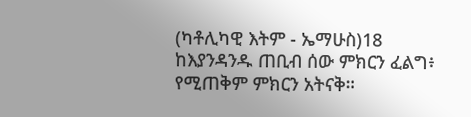(ካቶሊካዊ እትም - ኤማሁስ)18 ከእያንዳንዱ ጠቢብ ሰው ምክርን ፈልግ፥ የሚጠቅም ምክርን አትናቅ።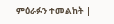ምዕራፉን ተመልከት |